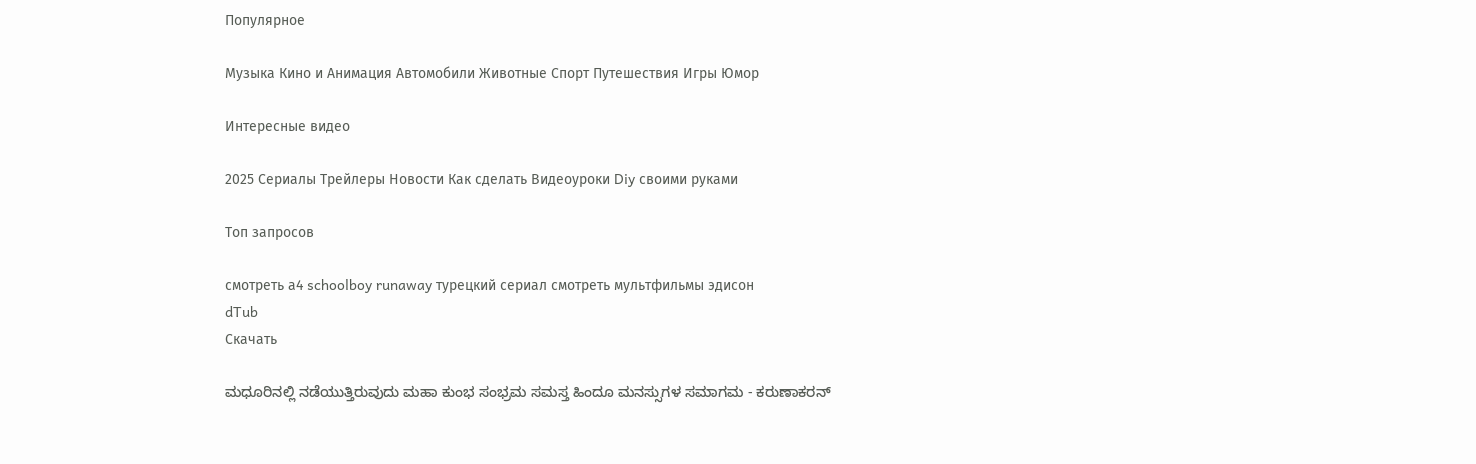Популярное

Музыка Кино и Анимация Автомобили Животные Спорт Путешествия Игры Юмор

Интересные видео

2025 Сериалы Трейлеры Новости Как сделать Видеоуроки Diy своими руками

Топ запросов

смотреть а4 schoolboy runaway турецкий сериал смотреть мультфильмы эдисон
dTub
Скачать

ಮಧೂರಿನಲ್ಲಿ ನಡೆಯುತ್ತಿರುವುದು ಮಹಾ ಕುಂಭ ಸಂಭ್ರಮ ಸಮಸ್ತ ಹಿಂದೂ ಮನಸ್ಸುಗಳ ಸಮಾಗಮ - ಕರುಣಾಕರನ್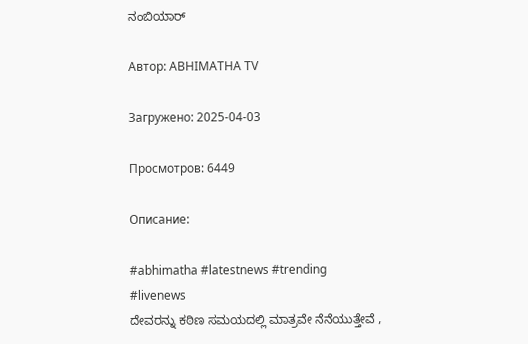ನಂಬಿಯಾರ್

Автор: ABHIMATHA TV

Загружено: 2025-04-03

Просмотров: 6449

Описание:

#abhimatha #latestnews #trending #livenews
ದೇವರನ್ನು ಕಠಿಣ ಸಮಯದಲ್ಲಿ ಮಾತ್ರವೇ ನೆನೆಯುತ್ತೇವೆ ,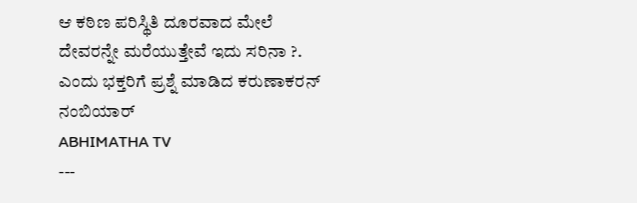ಆ ಕಠಿಣ ಪರಿಸ್ಥಿತಿ ದೂರವಾದ ಮೇಲೆ ದೇವರನ್ನೇ ಮರೆಯುತ್ತೇವೆ ಇದು ಸರಿನಾ ?. ಎಂದು ಭಕ್ತರಿಗೆ ಪ್ರಶ್ನೆ ಮಾಡಿದ ಕರುಣಾಕರನ್ ನಂಬಿಯಾರ್
ABHIMATHA TV
---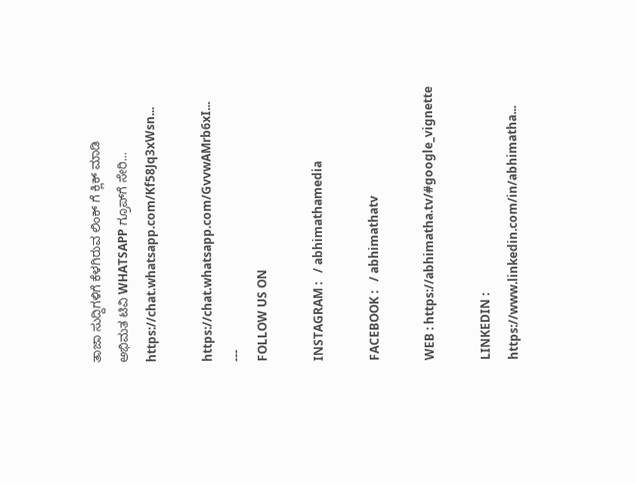ತಾಜಾ ಸುದ್ದಿಗಳಿಗೆ ಕೆಳಗಿರುವ ಲಿಂಕ್ ಗೆ ಕ್ಲಿಕ್ ಮಾಡಿ
ಅಭಿಮತ ಟಿವಿ WHATSAPP ಗ್ರೂಪ್‌ಗೆ ಸೇರಿ...
https://chat.whatsapp.com/Kf58Jq3xWsn...

https://chat.whatsapp.com/GvvwAMrb6xI...
---
FOLLOW US ON

INSTAGRAM :   / abhimathamedia

FACEBOOK :   / abhimathatv

WEB : https://abhimatha.tv/#google_vignette

LINKEDIN : https://www.linkedin.com/in/abhimatha...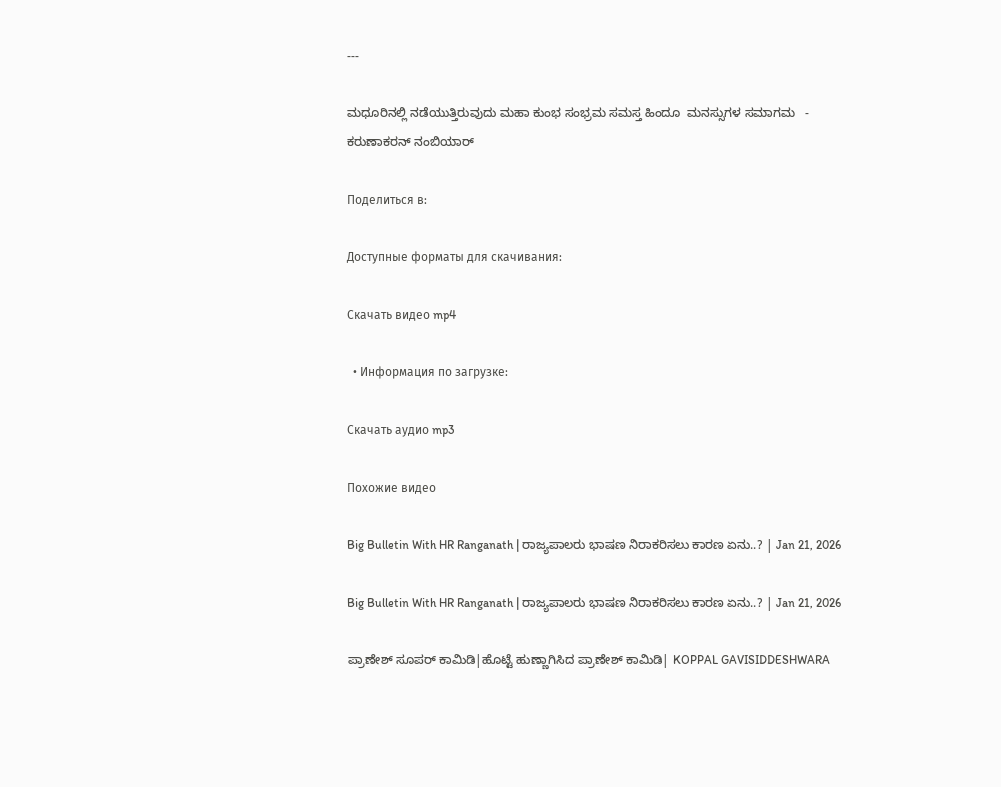---

ಮಧೂರಿನಲ್ಲಿ ನಡೆಯುತ್ತಿರುವುದು ಮಹಾ ಕುಂಭ ಸಂಭ್ರಮ ಸಮಸ್ತ ಹಿಂದೂ  ಮನಸ್ಸುಗಳ ಸಮಾಗಮ   -  ಕರುಣಾಕರನ್ ನಂಬಿಯಾರ್

Поделиться в:

Доступные форматы для скачивания:

Скачать видео mp4

  • Информация по загрузке:

Скачать аудио mp3

Похожие видео

Big Bulletin With HR Ranganath | ರಾಜ್ಯಪಾಲರು ಭಾಷಣ ನಿರಾಕರಿಸಲು ಕಾರಣ ಏನು..? | Jan 21, 2026

Big Bulletin With HR Ranganath | ರಾಜ್ಯಪಾಲರು ಭಾಷಣ ನಿರಾಕರಿಸಲು ಕಾರಣ ಏನು..? | Jan 21, 2026

ಪ್ರಾಣೇಶ್ ಸೂಪರ್ ಕಾಮಿಡಿ|ಹೊಟ್ಟೆ ಹುಣ್ಣಾಗಿಸಿದ ಪ್ರಾಣೇಶ್ ಕಾಮಿಡಿ| KOPPAL GAVISIDDESHWARA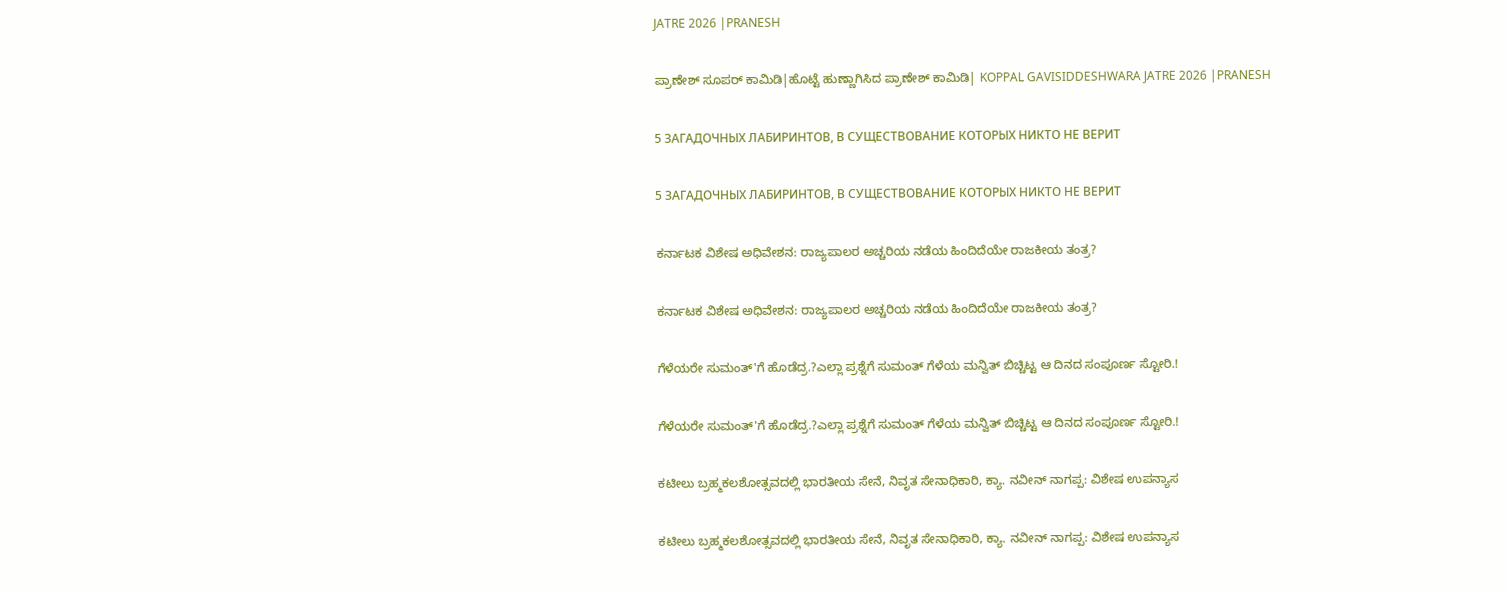JATRE 2026 |PRANESH

ಪ್ರಾಣೇಶ್ ಸೂಪರ್ ಕಾಮಿಡಿ|ಹೊಟ್ಟೆ ಹುಣ್ಣಾಗಿಸಿದ ಪ್ರಾಣೇಶ್ ಕಾಮಿಡಿ| KOPPAL GAVISIDDESHWARA JATRE 2026 |PRANESH

5 ЗАГАДОЧНЫХ ЛАБИРИНТОВ, В СУЩЕСТВОВАНИЕ КОТОРЫХ НИКТО НЕ ВЕРИТ

5 ЗАГАДОЧНЫХ ЛАБИРИНТОВ, В СУЩЕСТВОВАНИЕ КОТОРЫХ НИКТО НЕ ВЕРИТ

ಕರ್ನಾಟಕ ವಿಶೇಷ ಅಧಿವೇಶನ: ರಾಜ್ಯಪಾಲರ ಅಚ್ಚರಿಯ ನಡೆಯ ಹಿಂದಿದೆಯೇ ರಾಜಕೀಯ ತಂತ್ರ?

ಕರ್ನಾಟಕ ವಿಶೇಷ ಅಧಿವೇಶನ: ರಾಜ್ಯಪಾಲರ ಅಚ್ಚರಿಯ ನಡೆಯ ಹಿಂದಿದೆಯೇ ರಾಜಕೀಯ ತಂತ್ರ?

ಗೆಳೆಯರೇ ಸುಮಂತ್'ಗೆ ಹೊಡೆದ್ರ.?ಎಲ್ಲಾ ಪ್ರಶ್ನೆಗೆ ಸುಮಂತ್ ಗೆಳೆಯ ಮನ್ವಿತ್ ಬಿಚ್ಚಿಟ್ಟ ಆ ದಿನದ ಸಂಪೂರ್ಣ ಸ್ಟೋರಿ.!

ಗೆಳೆಯರೇ ಸುಮಂತ್'ಗೆ ಹೊಡೆದ್ರ.?ಎಲ್ಲಾ ಪ್ರಶ್ನೆಗೆ ಸುಮಂತ್ ಗೆಳೆಯ ಮನ್ವಿತ್ ಬಿಚ್ಚಿಟ್ಟ ಆ ದಿನದ ಸಂಪೂರ್ಣ ಸ್ಟೋರಿ.!

ಕಟೀಲು ಬ್ರಹ್ಮಕಲಶೋತ್ಸವದಲ್ಲಿ ಭಾರತೀಯ ಸೇನೆ, ನಿವೃತ ಸೇನಾಧಿಕಾರಿ, ಕ್ಯಾ. ನವೀನ್ ನಾಗಪ್ಪ: ವಿಶೇಷ ಉಪನ್ಯಾಸ

ಕಟೀಲು ಬ್ರಹ್ಮಕಲಶೋತ್ಸವದಲ್ಲಿ ಭಾರತೀಯ ಸೇನೆ, ನಿವೃತ ಸೇನಾಧಿಕಾರಿ, ಕ್ಯಾ. ನವೀನ್ ನಾಗಪ್ಪ: ವಿಶೇಷ ಉಪನ್ಯಾಸ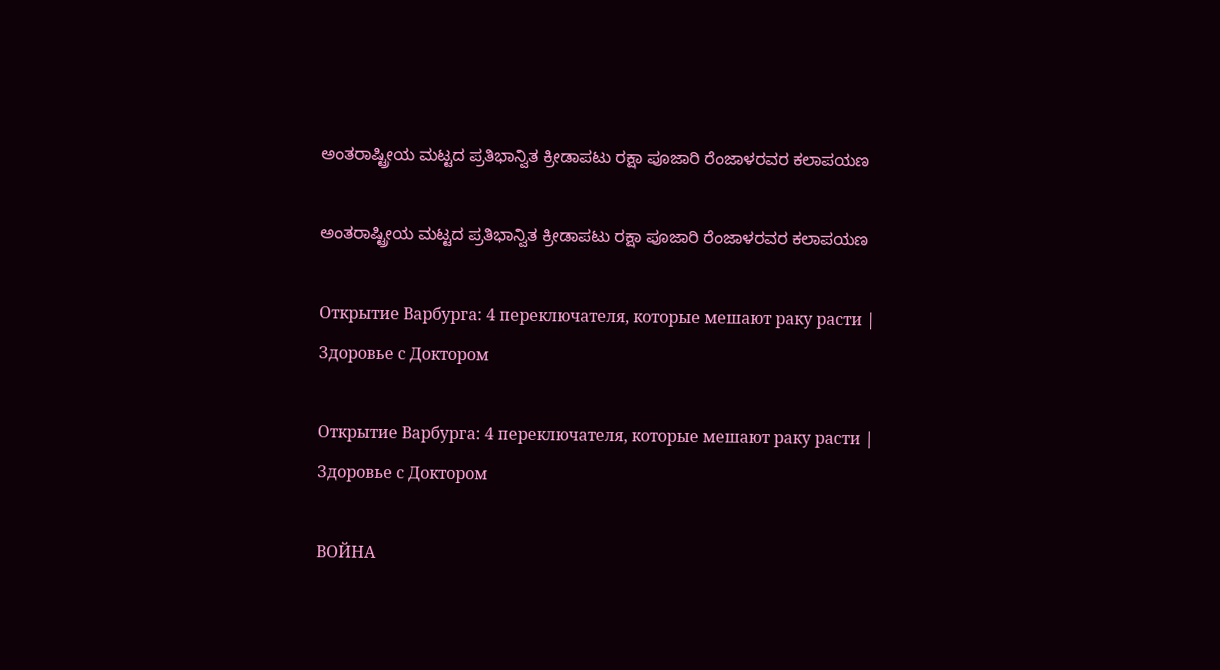ಅಂತರಾಷ್ಟ್ರೀಯ ಮಟ್ಟದ ಪ್ರತಿಭಾನ್ವಿತ ಕ್ರೀಡಾಪಟು ರಕ್ಷಾ ಪೂಜಾರಿ ರೆಂಜಾಳರವರ ಕಲಾಪಯಣ

ಅಂತರಾಷ್ಟ್ರೀಯ ಮಟ್ಟದ ಪ್ರತಿಭಾನ್ವಿತ ಕ್ರೀಡಾಪಟು ರಕ್ಷಾ ಪೂಜಾರಿ ರೆಂಜಾಳರವರ ಕಲಾಪಯಣ

Открытие Варбурга: 4 переключателя, которые мешают раку расти | Здоровье с Доктором

Открытие Варбурга: 4 переключателя, которые мешают раку расти | Здоровье с Доктором

ВОЙНА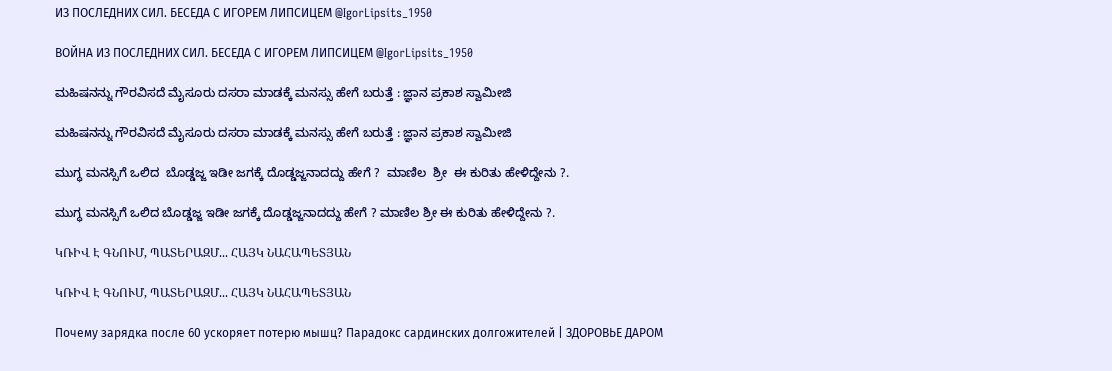ИЗ ПОСЛЕДНИХ СИЛ. БЕСЕДА С ИГОРЕМ ЛИПСИЦЕМ @IgorLipsits_1950

ВОЙНА ИЗ ПОСЛЕДНИХ СИЛ. БЕСЕДА С ИГОРЕМ ЛИПСИЦЕМ @IgorLipsits_1950

ಮಹಿಷನನ್ನು ಗೌರವಿಸದೆ ಮೈಸೂರು ದಸರಾ ಮಾಡಕ್ಕೆ ಮನಸ್ಸು ಹೇಗೆ ಬರುತ್ತೆ : ಜ್ಞಾನ ಪ್ರಕಾಶ ಸ್ವಾಮೀಜಿ

ಮಹಿಷನನ್ನು ಗೌರವಿಸದೆ ಮೈಸೂರು ದಸರಾ ಮಾಡಕ್ಕೆ ಮನಸ್ಸು ಹೇಗೆ ಬರುತ್ತೆ : ಜ್ಞಾನ ಪ್ರಕಾಶ ಸ್ವಾಮೀಜಿ

ಮುಗ್ಧ ಮನಸ್ಸಿಗೆ ಒಲಿದ  ಬೊಡ್ಡಜ್ಜ ಇಡೀ ಜಗಕ್ಕೆ ದೊಡ್ಡಜ್ಜನಾದದ್ದು ಹೇಗೆ ?  ಮಾಣಿಲ  ಶ್ರೀ  ಈ ಕುರಿತು ಹೇಳಿದ್ದೇನು ?.

ಮುಗ್ಧ ಮನಸ್ಸಿಗೆ ಒಲಿದ ಬೊಡ್ಡಜ್ಜ ಇಡೀ ಜಗಕ್ಕೆ ದೊಡ್ಡಜ್ಜನಾದದ್ದು ಹೇಗೆ ? ಮಾಣಿಲ ಶ್ರೀ ಈ ಕುರಿತು ಹೇಳಿದ್ದೇನು ?.

ԿՌԻՎ Է ԳՆՈՒՄ, ՊԱՏԵՐԱԶՄ... ՀԱՅԿ ՆԱՀԱՊԵՏՅԱՆ

ԿՌԻՎ Է ԳՆՈՒՄ, ՊԱՏԵՐԱԶՄ... ՀԱՅԿ ՆԱՀԱՊԵՏՅԱՆ

Почему зарядка после 60 ускоряет потерю мышц? Парадокс сардинских долгожителей | ЗДОРОВЬЕ ДАРОМ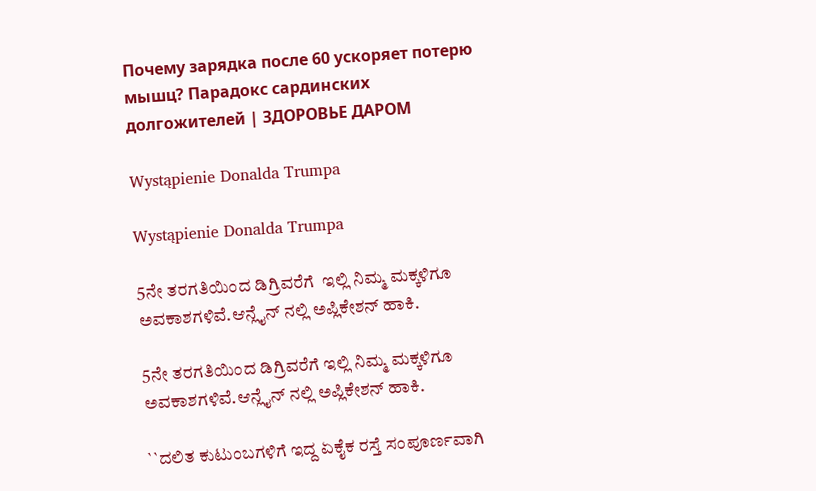Почему зарядка после 60 ускоряет потерю мышц? Парадокс сардинских долгожителей | ЗДОРОВЬЕ ДАРОМ

Wystąpienie Donalda Trumpa

Wystąpienie Donalda Trumpa

5ನೇ ತರಗತಿಯಿಂದ ಡಿಗ್ರಿವರೆಗೆ  ಇಲ್ಲಿ ನಿಮ್ಮ ಮಕ್ಕಳಿಗೂ ಅವಕಾಶಗಳಿವೆ.ಆನ್ಲೈನ್ ನಲ್ಲಿ ಅಪ್ಲಿಕೇಶನ್ ಹಾಕಿ.

5ನೇ ತರಗತಿಯಿಂದ ಡಿಗ್ರಿವರೆಗೆ ಇಲ್ಲಿ ನಿಮ್ಮ ಮಕ್ಕಳಿಗೂ ಅವಕಾಶಗಳಿವೆ.ಆನ್ಲೈನ್ ನಲ್ಲಿ ಅಪ್ಲಿಕೇಶನ್ ಹಾಕಿ.

``ದಲಿತ ಕುಟುಂಬಗಳಿಗೆ ಇದ್ದ ಏಕೈಕ ರಸ್ತೆ ಸಂಪೂರ್ಣವಾಗಿ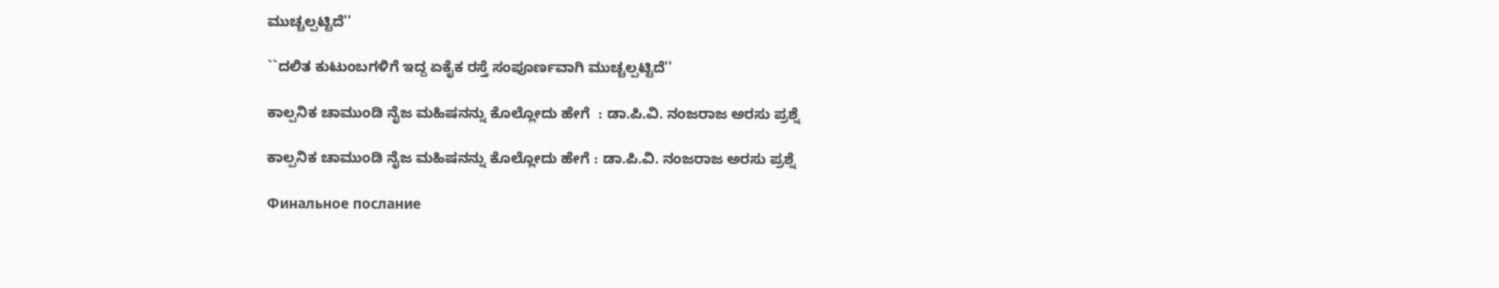ಮುಚ್ಚಲ್ಪಟ್ಟಿದೆ''

``ದಲಿತ ಕುಟುಂಬಗಳಿಗೆ ಇದ್ದ ಏಕೈಕ ರಸ್ತೆ ಸಂಪೂರ್ಣವಾಗಿ ಮುಚ್ಚಲ್ಪಟ್ಟಿದೆ''

ಕಾಲ್ಪನಿಕ ಚಾಮುಂಡಿ ನೈಜ ಮಹಿಷನನ್ನು ಕೊಲ್ಲೋದು ಹೇಗೆ  : ಡಾ.ಪಿ.ವಿ. ನಂಜರಾಜ ಅರಸು ಪ್ರಶ್ನೆ

ಕಾಲ್ಪನಿಕ ಚಾಮುಂಡಿ ನೈಜ ಮಹಿಷನನ್ನು ಕೊಲ್ಲೋದು ಹೇಗೆ : ಡಾ.ಪಿ.ವಿ. ನಂಜರಾಜ ಅರಸು ಪ್ರಶ್ನೆ

Финальное послание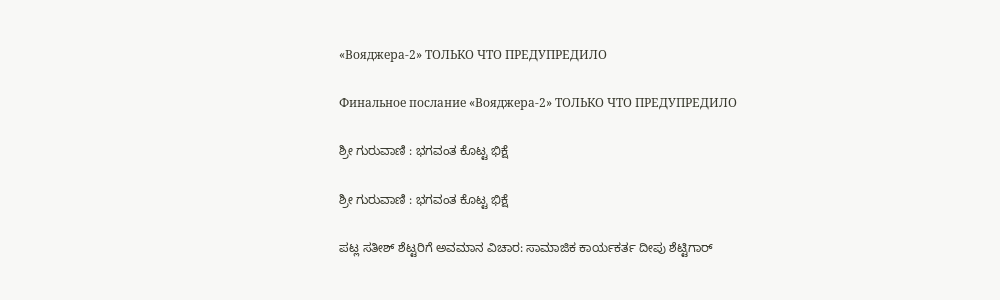«Вояджера-2» ТОЛЬКО ЧТО ПРЕДУПРЕДИЛО

Финальное послание «Вояджера-2» ТОЛЬКО ЧТО ПРЕДУПРЕДИЛО

ಶ್ರೀ ಗುರುವಾಣಿ : ಭಗವಂತ ಕೊಟ್ಟ ಭಿಕ್ಷೆ

ಶ್ರೀ ಗುರುವಾಣಿ : ಭಗವಂತ ಕೊಟ್ಟ ಭಿಕ್ಷೆ

ಪಟ್ಲ ಸತೀಶ್ ಶೆಟ್ಟರಿಗೆ ಅವಮಾನ ವಿಚಾರ: ಸಾಮಾಜಿಕ ಕಾರ್ಯಕರ್ತ ದೀಪು ಶೆಟ್ಟಿಗಾರ್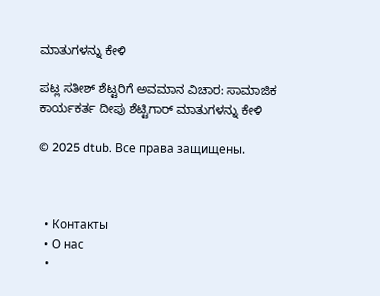ಮಾತುಗಳನ್ನು ಕೇಳಿ

ಪಟ್ಲ ಸತೀಶ್ ಶೆಟ್ಟರಿಗೆ ಅವಮಾನ ವಿಚಾರ: ಸಾಮಾಜಿಕ ಕಾರ್ಯಕರ್ತ ದೀಪು ಶೆಟ್ಟಿಗಾರ್ ಮಾತುಗಳನ್ನು ಕೇಳಿ

© 2025 dtub. Все права защищены.



  • Контакты
  • О нас
  •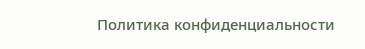Политика конфиденциальности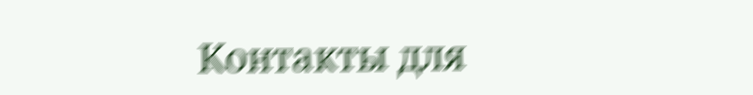Контакты для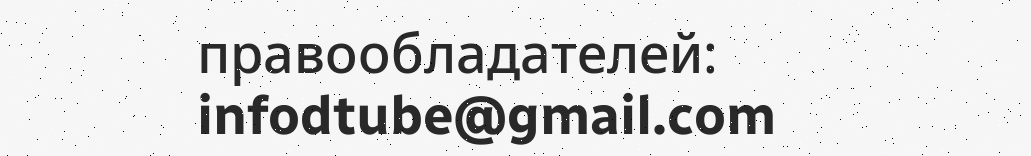правообладателей: infodtube@gmail.com